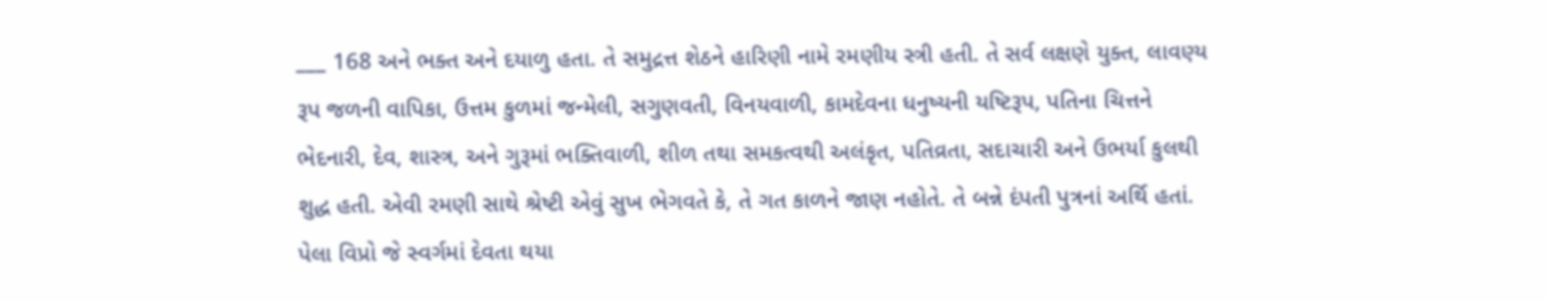___ 168 અને ભક્ત અને દયાળુ હતા. તે સમુદ્રત્ત શેઠને હારિણી નામે રમણીય સ્ત્રી હતી. તે સર્વ લક્ષણે યુક્ત, લાવણ્ય રૂપ જળની વાપિકા, ઉત્તમ કુળમાં જન્મેલી, સગુણવતી, વિનયવાળી, કામદેવના ધનુષ્યની યષ્ટિરૂપ, પતિના ચિત્તને ભેદનારી, દેવ, શાસ્ત્ર, અને ગુરૂમાં ભક્તિવાળી, શીળ તથા સમકત્વથી અલંકૃત, પતિવ્રતા, સદાચારી અને ઉભર્યા કુલથી શુદ્ધ હતી. એવી રમણી સાથે શ્રેષ્ટી એવું સુખ ભેગવતે કે, તે ગત કાળને જાણ નહોતે. તે બન્ને દંપતી પુત્રનાં અર્થિ હતાં. પેલા વિપ્રો જે સ્વર્ગમાં દેવતા થયા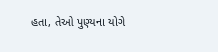હતા, તેઓ પુણ્યના યોગે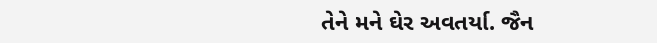તેને મને ઘેર અવતર્યા. જૈન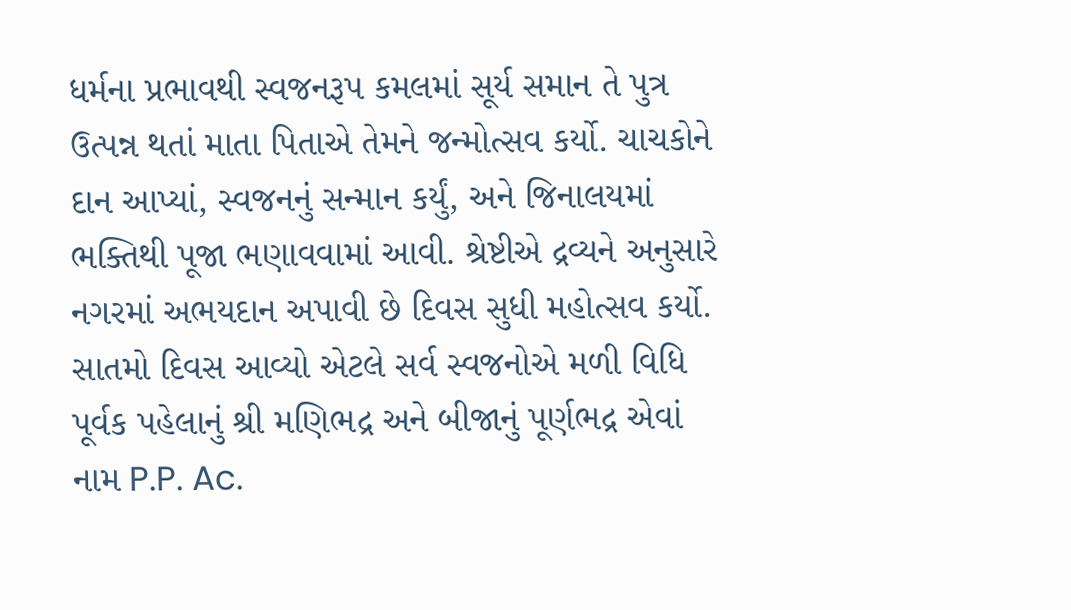ધર્મના પ્રભાવથી સ્વજનરૂપ કમલમાં સૂર્ય સમાન તે પુત્ર ઉત્પન્ન થતાં માતા પિતાએ તેમને જન્મોત્સવ કર્યો. ચાચકોને દાન આપ્યાં, સ્વજનનું સન્માન કર્યું, અને જિનાલયમાં ભક્તિથી પૂજા ભણાવવામાં આવી. શ્રેષ્ટીએ દ્રવ્યને અનુસારે નગરમાં અભયદાન અપાવી છે દિવસ સુધી મહોત્સવ કર્યો. સાતમો દિવસ આવ્યો એટલે સર્વ સ્વજનોએ મળી વિધિ પૂર્વક પહેલાનું શ્રી મણિભદ્ર અને બીજાનું પૂર્ણભદ્ર એવાં નામ P.P. Ac.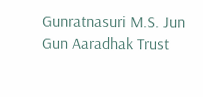Gunratnasuri M.S. Jun Gun Aaradhak Trust